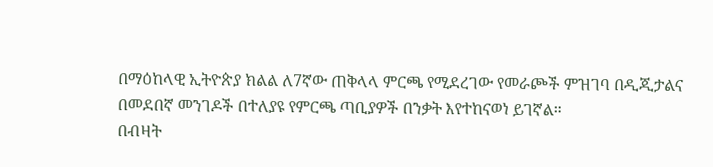በማዕከላዊ ኢትዮጵያ ክልል ለ7ኛው ጠቅላላ ምርጫ የሚደረገው የመራጮች ምዝገባ በዲጂታልና በመደበኛ መንገዶች በተለያዩ የምርጫ ጣቢያዎች በንቃት እየተከናወነ ይገኛል።
በብዛት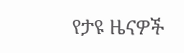የታዩ ዜናዎች